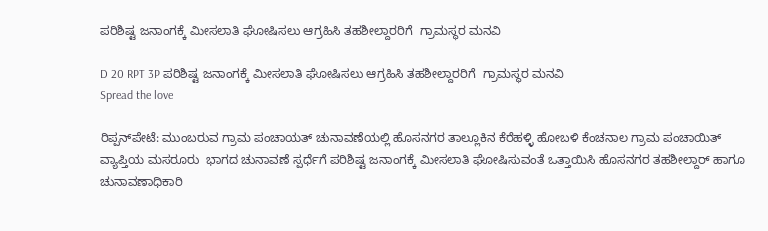ಪರಿಶಿಷ್ಟ ಜನಾಂಗಕ್ಕೆ ಮೀಸಲಾತಿ ಘೋಷಿಸಲು ಆಗ್ರಹಿಸಿ ತಹಶೀಲ್ದಾರರಿಗೆ  ಗ್ರಾಮಸ್ಥರ ಮನವಿ

D 20 RPT 3P ಪರಿಶಿಷ್ಟ ಜನಾಂಗಕ್ಕೆ ಮೀಸಲಾತಿ ಘೋಷಿಸಲು ಆಗ್ರಹಿಸಿ ತಹಶೀಲ್ದಾರರಿಗೆ  ಗ್ರಾಮಸ್ಥರ ಮನವಿ
Spread the love

ರಿಪ್ಪನ್‌ಪೇಟೆ: ಮುಂಬರುವ ಗ್ರಾಮ ಪಂಚಾಯತ್ ಚುನಾವಣೆಯಲ್ಲಿ ಹೊಸನಗರ ತಾಲ್ಲೂಕಿನ ಕೆರೆಹಳ್ಳಿ ಹೋಬಳಿ ಕೆಂಚನಾಲ ಗ್ರಾಮ ಪಂಚಾಯಿತ್ ವ್ಯಾಪ್ತಿಯ ಮಸರೂರು  ಭಾಗದ ಚುನಾವಣೆ ಸ್ಪರ್ಧೆಗೆ ಪರಿಶಿಷ್ಟ ಜನಾಂಗಕ್ಕೆ ಮೀಸಲಾತಿ ಘೋಷಿಸುವಂತೆ ಒತ್ತಾಯಿಸಿ ಹೊಸನಗರ ತಹಶೀಲ್ದಾರ್ ಹಾಗೂ ಚುನಾವಣಾಧಿಕಾರಿ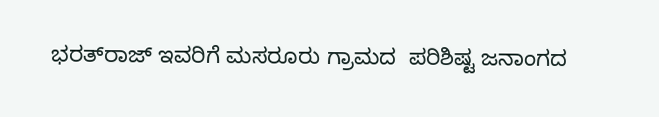ಭರತ್‌ರಾಜ್ ಇವರಿಗೆ ಮಸರೂರು ಗ್ರಾಮದ  ಪರಿಶಿಷ್ಟ ಜನಾಂಗದ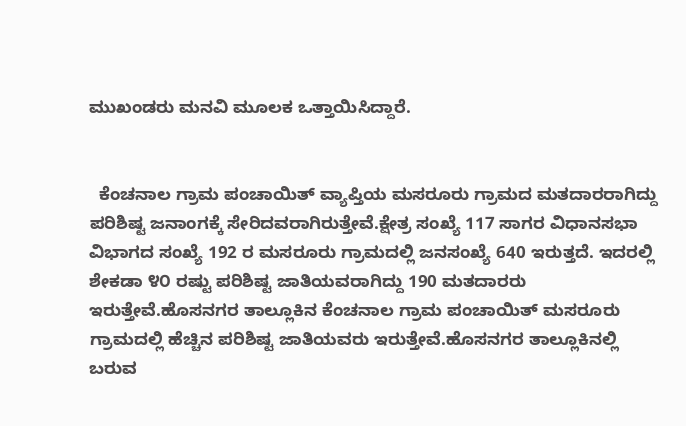ಮುಖಂಡರು ಮನವಿ ಮೂಲಕ ಒತ್ತಾಯಿಸಿದ್ದಾರೆ.


  ಕೆಂಚನಾಲ ಗ್ರಾಮ ಪಂಚಾಯಿತ್ ವ್ಯಾಪ್ತಿಯ ಮಸರೂರು ಗ್ರಾಮದ ಮತದಾರರಾಗಿದ್ದು ಪರಿಶಿಷ್ಟ ಜನಾಂಗಕ್ಕೆ ಸೇರಿದವರಾಗಿರುತ್ತೇವೆ.ಕ್ಷೇತ್ರ ಸಂಖ್ಯೆ 117 ಸಾಗರ ವಿಧಾನಸಭಾ ವಿಭಾಗದ ಸಂಖ್ಯೆ 192 ರ ಮಸರೂರು ಗ್ರಾಮದಲ್ಲಿ ಜನಸಂಖ್ಯೆ 640 ಇರುತ್ತದೆ. ಇದರಲ್ಲಿ ಶೇಕಡಾ ೪೦ ರಷ್ಟು ಪರಿಶಿಷ್ಟ ಜಾತಿಯವರಾಗಿದ್ದು 190 ಮತದಾರರು ಇರುತ್ತೇವೆ.ಹೊಸನಗರ ತಾಲ್ಲೂಕಿನ ಕೆಂಚನಾಲ ಗ್ರಾಮ ಪಂಚಾಯಿತ್ ಮಸರೂರು ಗ್ರಾಮದಲ್ಲಿ ಹೆಚ್ಚಿನ ಪರಿಶಿಷ್ಟ ಜಾತಿಯವರು ಇರುತ್ತೇವೆ.ಹೊಸನಗರ ತಾಲ್ಲೂಕಿನಲ್ಲಿ ಬರುವ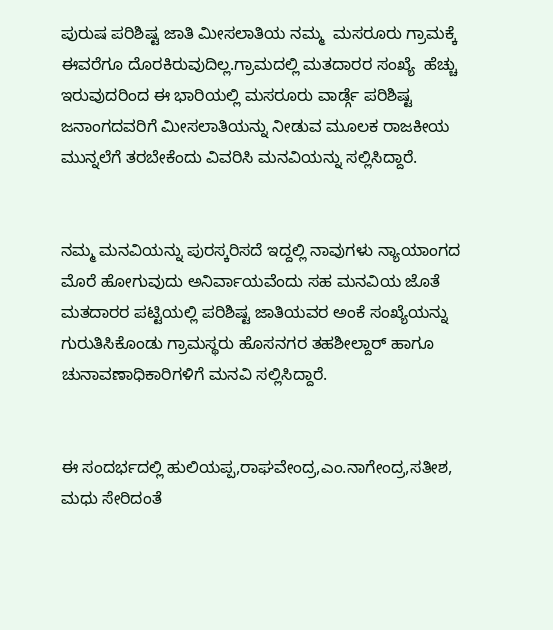ಪುರುಷ ಪರಿಶಿಷ್ಟ ಜಾತಿ ಮೀಸಲಾತಿಯ ನಮ್ಮ  ಮಸರೂರು ಗ್ರಾಮಕ್ಕೆ ಈವರೆಗೂ ದೊರಕಿರುವುದಿಲ್ಲ.ಗ್ರಾಮದಲ್ಲಿ ಮತದಾರರ ಸಂಖ್ಯೆ  ಹೆಚ್ಚು ಇರುವುದರಿಂದ ಈ ಭಾರಿಯಲ್ಲಿ ಮಸರೂರು ವಾರ್ಡ್ಗೆ ಪರಿಶಿಷ್ಟ ಜನಾಂಗದವರಿಗೆ ಮೀಸಲಾತಿಯನ್ನು ನೀಡುವ ಮೂಲಕ ರಾಜಕೀಯ ಮುನ್ನಲೆಗೆ ತರಬೇಕೆಂದು ವಿವರಿಸಿ ಮನವಿಯನ್ನು ಸಲ್ಲಿಸಿದ್ದಾರೆ.


ನಮ್ಮ ಮನವಿಯನ್ನು ಪುರಸ್ಕರಿಸದೆ ಇದ್ದಲ್ಲಿ ನಾವುಗಳು ನ್ಯಾಯಾಂಗದ ಮೊರೆ ಹೋಗುವುದು ಅನಿರ್ವಾಯವೆಂದು ಸಹ ಮನವಿಯ ಜೊತೆ ಮತದಾರರ ಪಟ್ಟಿಯಲ್ಲಿ ಪರಿಶಿಷ್ಟ ಜಾತಿಯವರ ಅಂಕೆ ಸಂಖ್ಯೆಯನ್ನು ಗುರುತಿಸಿಕೊಂಡು ಗ್ರಾಮಸ್ಥರು ಹೊಸನಗರ ತಹಶೀಲ್ದಾರ್ ಹಾಗೂ ಚುನಾವಣಾಧಿಕಾರಿಗಳಿಗೆ ಮನವಿ ಸಲ್ಲಿಸಿದ್ದಾರೆ.


ಈ ಸಂದರ್ಭದಲ್ಲಿ ಹುಲಿಯಪ್ಪ,ರಾಘವೇಂದ್ರ,ಎಂ.ನಾಗೇಂದ್ರ,ಸತೀಶ, ಮಧು ಸೇರಿದಂತೆ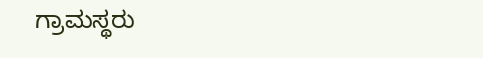ಗ್ರಾಮಸ್ಥರು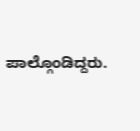ಪಾಲ್ಗೊಂಡಿದ್ದರು.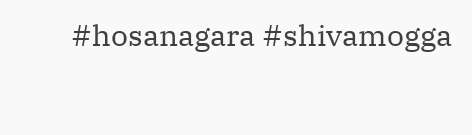#hosanagara #shivamogga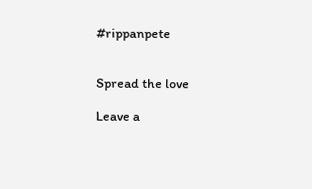#rippanpete


Spread the love

Leave a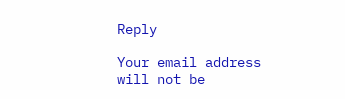Reply

Your email address will not be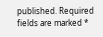published. Required fields are marked *